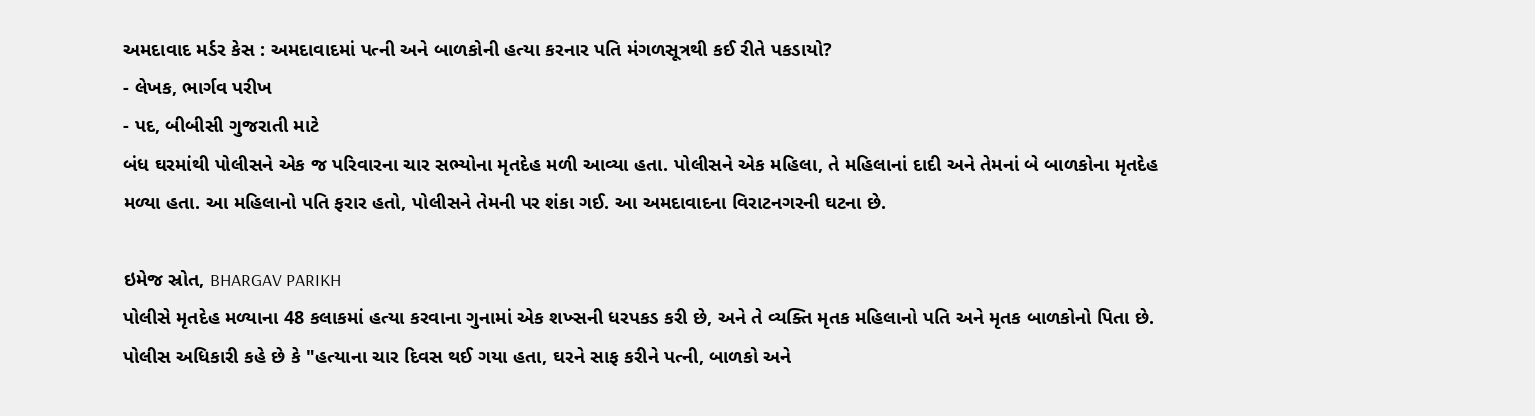અમદાવાદ મર્ડર કેસ : અમદાવાદમાં પત્ની અને બાળકોની હત્યા કરનાર પતિ મંગળસૂત્રથી કઈ રીતે પકડાયો?
- લેખક, ભાર્ગવ પરીખ
- પદ, બીબીસી ગુજરાતી માટે
બંધ ઘરમાંથી પોલીસને એક જ પરિવારના ચાર સભ્યોના મૃતદેહ મળી આવ્યા હતા. પોલીસને એક મહિલા, તે મહિલાનાં દાદી અને તેમનાં બે બાળકોના મૃતદેહ મળ્યા હતા. આ મહિલાનો પતિ ફરાર હતો, પોલીસને તેમની પર શંકા ગઈ. આ અમદાવાદના વિરાટનગરની ઘટના છે.

ઇમેજ સ્રોત, BHARGAV PARIKH
પોલીસે મૃતદેહ મળ્યાના 48 કલાકમાં હત્યા કરવાના ગુનામાં એક શખ્સની ધરપકડ કરી છે, અને તે વ્યક્તિ મૃતક મહિલાનો પતિ અને મૃતક બાળકોનો પિતા છે.
પોલીસ અધિકારી કહે છે કે "હત્યાના ચાર દિવસ થઈ ગયા હતા, ઘરને સાફ કરીને પત્ની, બાળકો અને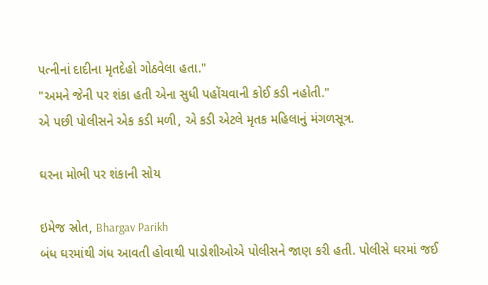પત્નીનાં દાદીના મૃતદેહો ગોઠવેલા હતા."
"અમને જેની પર શંકા હતી એના સુધી પહોંચવાની કોઈ કડી નહોતી."
એ પછી પોલીસને એક કડી મળી, એ કડી એટલે મૃતક મહિલાનું મંગળસૂત્ર.

ઘરના મોભી પર શંકાની સોય

ઇમેજ સ્રોત, Bhargav Parikh
બંધ ઘરમાંથી ગંધ આવતી હોવાથી પાડોશીઓએ પોલીસને જાણ કરી હતી. પોલીસે ઘરમાં જઈ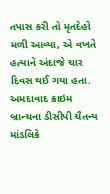તપાસ કરી તો મૃતદેહો મળી આવ્યા, એ વખતે હત્યાને અંદાજે ચાર દિવસ થઈ ગયા હતા.
અમદાવાદ ક્રાઇમ બ્રાન્ચના ડીસીપી ચૈતન્ય માંડલિકે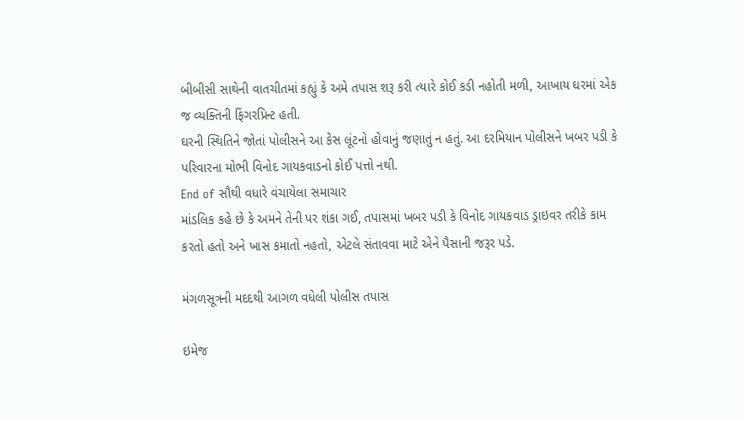બીબીસી સાથેની વાતચીતમાં કહ્યું કે અમે તપાસ શરૂ કરી ત્યારે કોઈ કડી નહોતી મળી, આખાય ઘરમાં એક જ વ્યક્તિની ફિંગરપ્રિન્ટ હતી.
ઘરની સ્થિતિને જોતાં પોલીસને આ કેસ લૂંટનો હોવાનું જણાતું ન હતું. આ દરમિયાન પોલીસને ખબર પડી કે પરિવારના મોભી વિનોદ ગાયકવાડનો કોઈ પત્તો નથી.
End of સૌથી વધારે વંચાયેલા સમાચાર
માંડલિક કહે છે કે અમને તેની પર શંકા ગઈ, તપાસમાં ખબર પડી કે વિનોદ ગાયકવાડ ડ્રાઇવર તરીકે કામ કરતો હતો અને ખાસ કમાતો નહતો, એટલે સંતાવવા માટે એને પૈસાની જરૂર પડે.

મંગળસૂત્રની મદદથી આગળ વધેલી પોલીસ તપાસ

ઇમેજ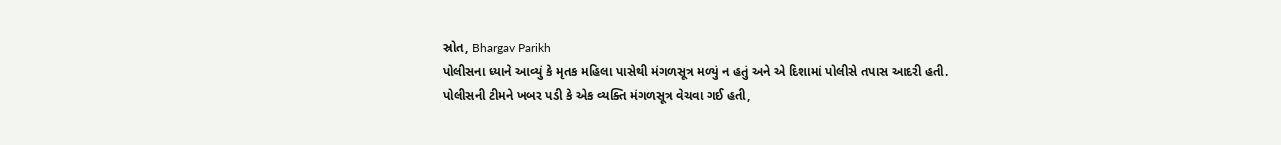સ્રોત, Bhargav Parikh
પોલીસના ધ્યાને આવ્યું કે મૃતક મહિલા પાસેથી મંગળસૂત્ર મળ્યું ન હતું અને એ દિશામાં પોલીસે તપાસ આદરી હતી.
પોલીસની ટીમને ખબર પડી કે એક વ્યક્તિ મંગળસૂત્ર વેચવા ગઈ હતી,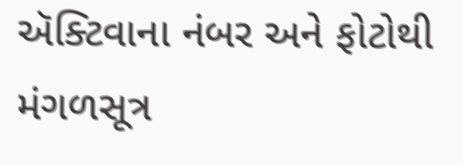ઍક્ટિવાના નંબર અને ફોટોથી મંગળસૂત્ર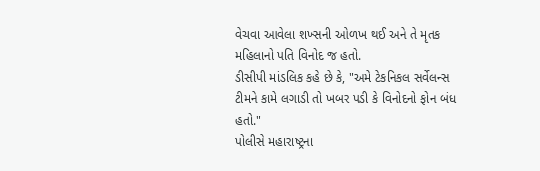વેચવા આવેલા શખ્સની ઓળખ થઈ અને તે મૃતક મહિલાનો પતિ વિનોદ જ હતો.
ડીસીપી માંડલિક કહે છે કે, "અમે ટેકનિકલ સર્વેલન્સ ટીમને કામે લગાડી તો ખબર પડી કે વિનોદનો ફોન બંધ હતો."
પોલીસે મહારાષ્ટ્રના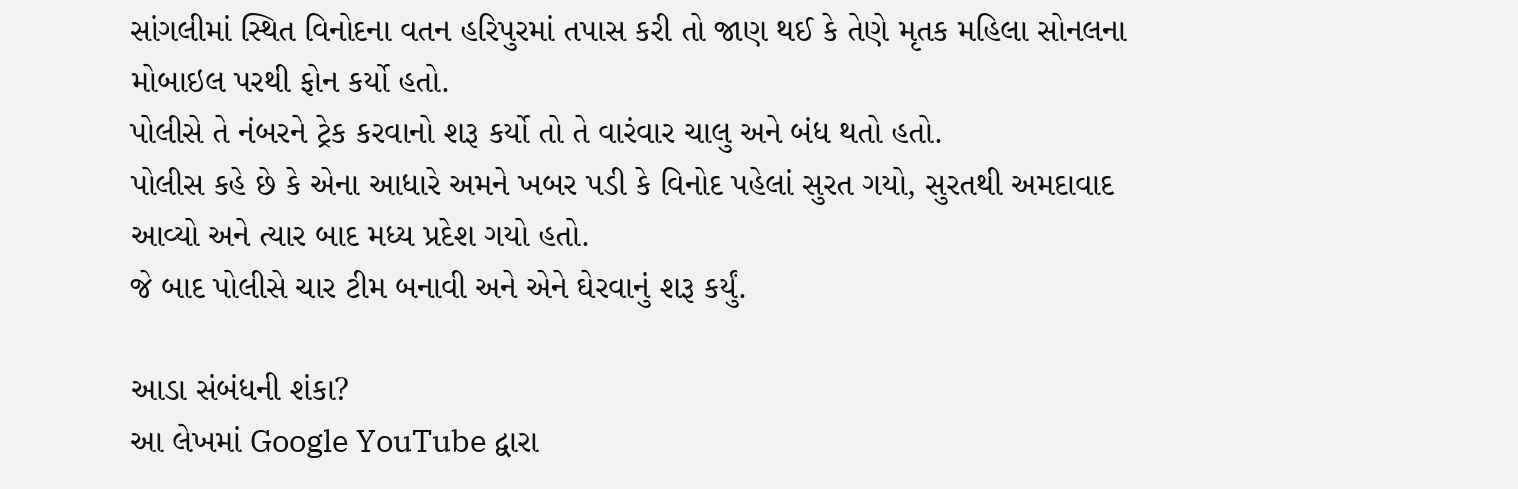સાંગલીમાં સ્થિત વિનોદના વતન હરિપુરમાં તપાસ કરી તો જાણ થઈ કે તેણે મૃતક મહિલા સોનલના મોબાઇલ પરથી ફોન કર્યો હતો.
પોલીસે તે નંબરને ટ્રેક કરવાનો શરૂ કર્યો તો તે વારંવાર ચાલુ અને બંધ થતો હતો.
પોલીસ કહે છે કે એના આધારે અમને ખબર પડી કે વિનોદ પહેલાં સુરત ગયો, સુરતથી અમદાવાદ આવ્યો અને ત્યાર બાદ મધ્ય પ્રદેશ ગયો હતો.
જે બાદ પોલીસે ચાર ટીમ બનાવી અને એને ઘેરવાનું શરૂ કર્યું.

આડા સંબંધની શંકા?
આ લેખમાં Google YouTube દ્વારા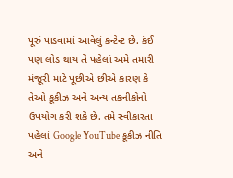પૂરું પાડવામાં આવેલું કન્ટેન્ટ છે. કંઈ પણ લોડ થાય તે પહેલાં અમે તમારી મંજૂરી માટે પૂછીએ છીએ કારણ કે તેઓ કૂકીઝ અને અન્ય તકનીકોનો ઉપયોગ કરી શકે છે. તમે સ્વીકારતા પહેલાં Google YouTube કૂકીઝ નીતિ અને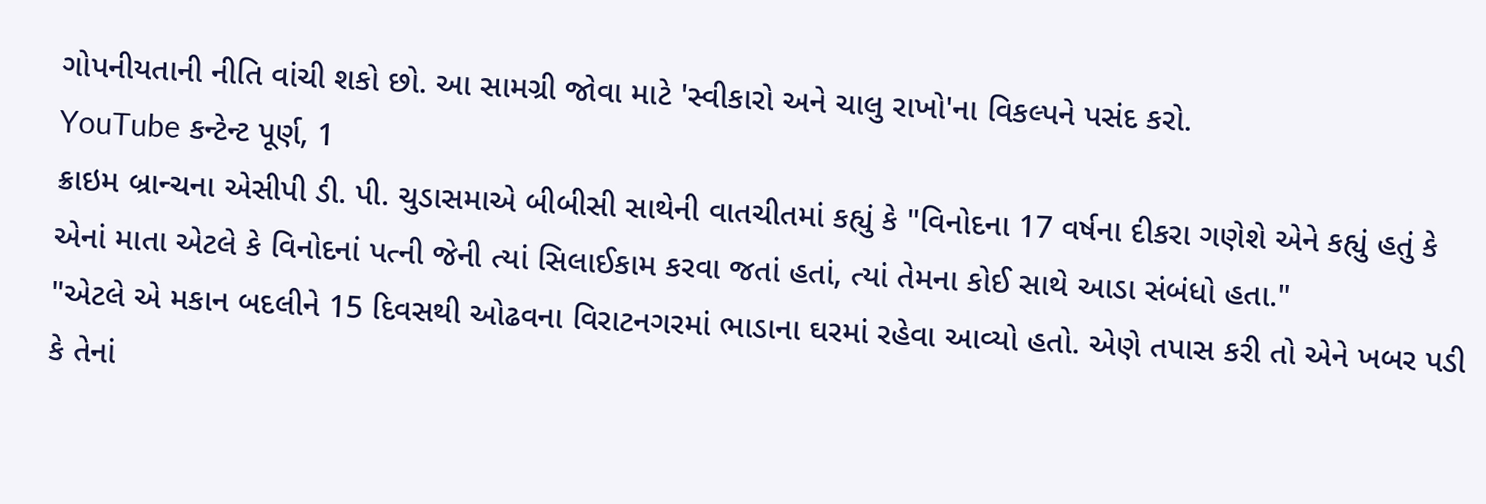ગોપનીયતાની નીતિ વાંચી શકો છો. આ સામગ્રી જોવા માટે 'સ્વીકારો અને ચાલુ રાખો'ના વિકલ્પને પસંદ કરો.
YouTube કન્ટેન્ટ પૂર્ણ, 1
ક્રાઇમ બ્રાન્ચના એસીપી ડી. પી. ચુડાસમાએ બીબીસી સાથેની વાતચીતમાં કહ્યું કે "વિનોદના 17 વર્ષના દીકરા ગણેશે એને કહ્યું હતું કે એનાં માતા એટલે કે વિનોદનાં પત્ની જેની ત્યાં સિલાઈકામ કરવા જતાં હતાં, ત્યાં તેમના કોઈ સાથે આડા સંબંધો હતા."
"એટલે એ મકાન બદલીને 15 દિવસથી ઓઢવના વિરાટનગરમાં ભાડાના ઘરમાં રહેવા આવ્યો હતો. એણે તપાસ કરી તો એને ખબર પડી કે તેનાં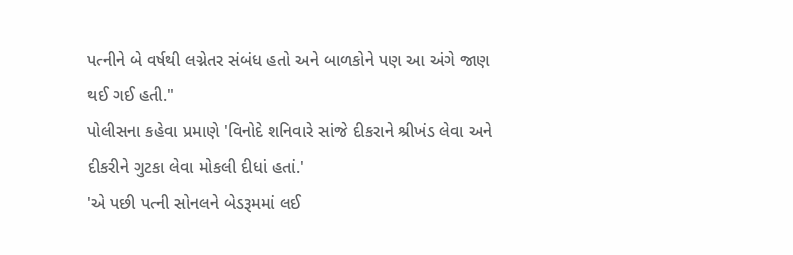પત્નીને બે વર્ષથી લગ્નેતર સંબંધ હતો અને બાળકોને પણ આ અંગે જાણ થઈ ગઈ હતી."
પોલીસના કહેવા પ્રમાણે 'વિનોદે શનિવારે સાંજે દીકરાને શ્રીખંડ લેવા અને દીકરીને ગુટકા લેવા મોકલી દીધાં હતાં.'
'એ પછી પત્ની સોનલને બેડરૂમમાં લઈ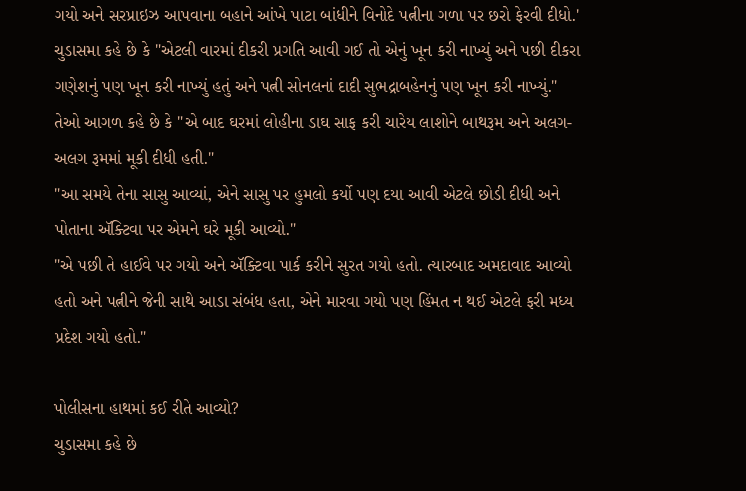ગયો અને સરપ્રાઇઝ આપવાના બહાને આંખે પાટા બાંધીને વિનોદે પત્નીના ગળા પર છરો ફેરવી દીધો.'
ચુડાસમા કહે છે કે "એટલી વારમાં દીકરી પ્રગતિ આવી ગઈ તો એનું ખૂન કરી નાખ્યું અને પછી દીકરા ગણેશનું પણ ખૂન કરી નાખ્યું હતું અને પત્ની સોનલનાં દાદી સુભદ્રાબહેનનું પણ ખૂન કરી નાખ્યું."
તેઓ આગળ કહે છે કે "એ બાદ ઘરમાં લોહીના ડાઘ સાફ કરી ચારેય લાશોને બાથરૂમ અને અલગ-અલગ રૂમમાં મૂકી દીધી હતી."
"આ સમયે તેના સાસુ આવ્યાં, એને સાસુ પર હુમલો કર્યો પણ દયા આવી એટલે છોડી દીધી અને પોતાના ઍક્ટિવા પર એમને ઘરે મૂકી આવ્યો."
"એ પછી તે હાઈવે પર ગયો અને ઍક્ટિવા પાર્ક કરીને સુરત ગયો હતો. ત્યારબાદ અમદાવાદ આવ્યો હતો અને પત્નીને જેની સાથે આડા સંબંધ હતા, એને મારવા ગયો પણ હિંમત ન થઈ એટલે ફરી મધ્ય પ્રદેશ ગયો હતો."

પોલીસના હાથમાં કઈ રીતે આવ્યો?
ચુડાસમા કહે છે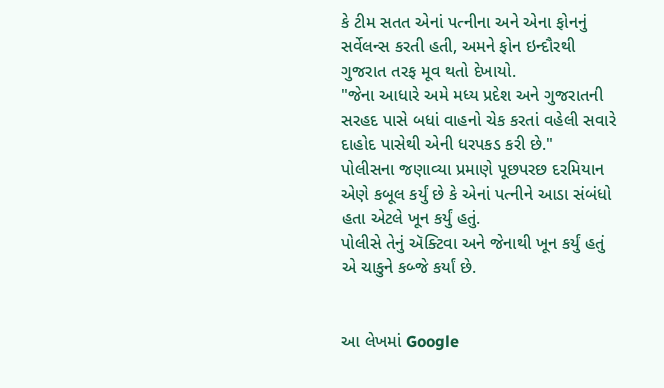કે ટીમ સતત એનાં પત્નીના અને એના ફોનનું સર્વેલન્સ કરતી હતી, અમને ફોન ઇન્દૌરથી ગુજરાત તરફ મૂવ થતો દેખાયો.
"જેના આધારે અમે મધ્ય પ્રદેશ અને ગુજરાતની સરહદ પાસે બધાં વાહનો ચેક કરતાં વહેલી સવારે દાહોદ પાસેથી એની ધરપકડ કરી છે."
પોલીસના જણાવ્યા પ્રમાણે પૂછપરછ દરમિયાન એણે કબૂલ કર્યું છે કે એનાં પત્નીને આડા સંબંધો હતા એટલે ખૂન કર્યું હતું.
પોલીસે તેનું ઍક્ટિવા અને જેનાથી ખૂન કર્યું હતું એ ચાકુને કબ્જે કર્યાં છે.


આ લેખમાં Google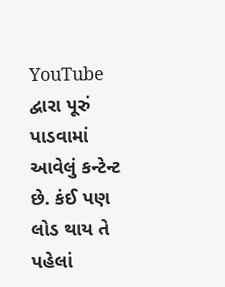YouTube દ્વારા પૂરું પાડવામાં આવેલું કન્ટેન્ટ છે. કંઈ પણ લોડ થાય તે પહેલાં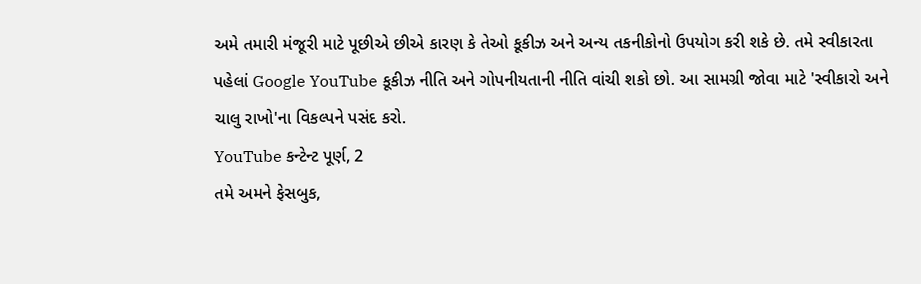અમે તમારી મંજૂરી માટે પૂછીએ છીએ કારણ કે તેઓ કૂકીઝ અને અન્ય તકનીકોનો ઉપયોગ કરી શકે છે. તમે સ્વીકારતા પહેલાં Google YouTube કૂકીઝ નીતિ અને ગોપનીયતાની નીતિ વાંચી શકો છો. આ સામગ્રી જોવા માટે 'સ્વીકારો અને ચાલુ રાખો'ના વિકલ્પને પસંદ કરો.
YouTube કન્ટેન્ટ પૂર્ણ, 2
તમે અમને ફેસબુક,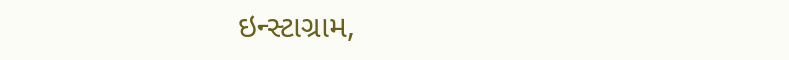ઇન્સ્ટાગ્રામ,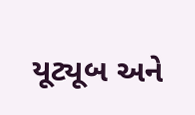યૂટ્યૂબ અને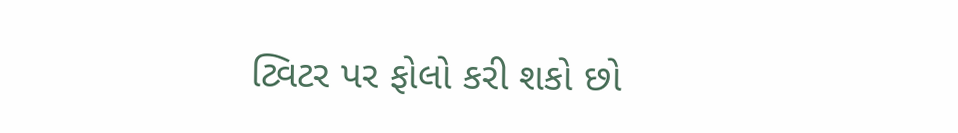ટ્વિટર પર ફોલો કરી શકો છો